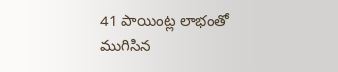41 పాయింట్ల లాభంతో ముగిసిన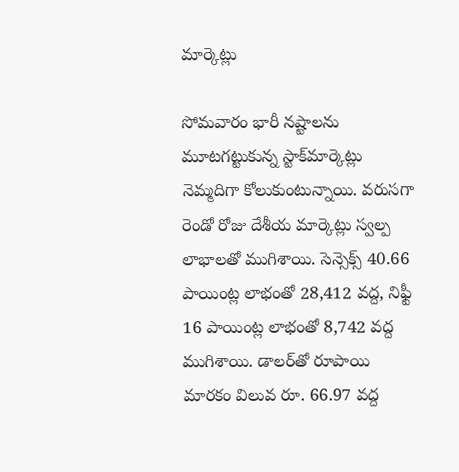మార్కెట్లు

సోమ‌వారం భారీ నష్టాలను మూటగట్టుకున్న స్టాక్‌మార్కెట్లు నెమ్మదిగా కోలుకుంటున్నాయి. వరుసగా రెండో రోజు దేశీయ మార్కెట్లు స్వల్ప లాభాలతో ముగిశాయి. సెన్సెక్స్ 40.66 పాయింట్ల లాభంతో 28,412 వద్ద, నిఫ్టీ 16 పాయింట్ల లాభంతో 8,742 వద్ద ముగిశాయి. డాలర్‌తో రూపాయి మారకం విలువ రూ. 66.97 వద్ద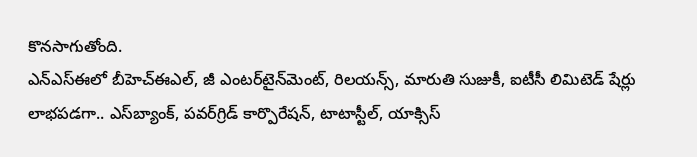కొనసాగుతోంది.
ఎన్‌ఎస్‌ఈలో బీహెచ్‌ఈఎల్‌, జీ ఎంటర్‌టైన్‌మెంట్‌, రిలయన్స్‌, మారుతి సుజుకీ, ఐటీసీ లిమిటెడ్‌ షేర్లు లాభపడగా.. ఎస్‌బ్యాంక్‌, పవర్‌గ్రిడ్‌ కార్పొరేషన్‌, టాటాస్టీల్‌, యాక్సిస్‌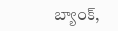బ్యాంక్‌,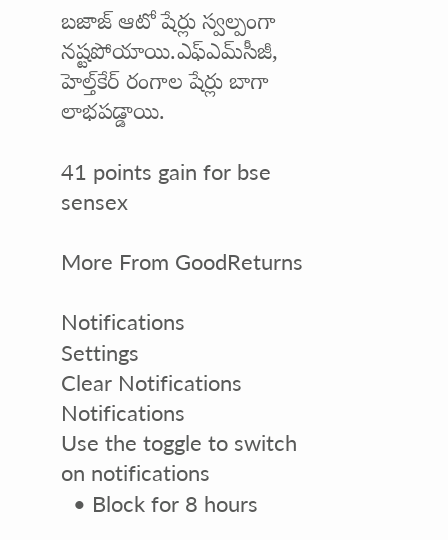బజాజ్‌ ఆటో షేర్లు స్వల్పంగా నష్టపోయాయి.ఎఫ్ఎమ్‌సీజీ, హెల్త్‌కేర్ రంగాల షేర్లు బాగా లాభ‌ప‌డ్డాయి.

41 points gain for bse sensex

More From GoodReturns

Notifications
Settings
Clear Notifications
Notifications
Use the toggle to switch on notifications
  • Block for 8 hours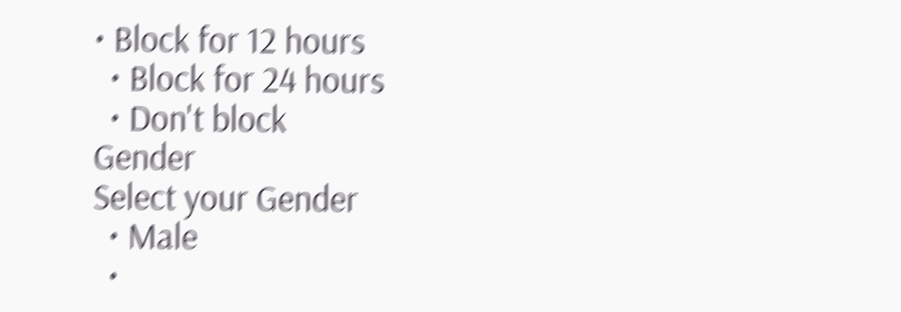• Block for 12 hours
  • Block for 24 hours
  • Don't block
Gender
Select your Gender
  • Male
  •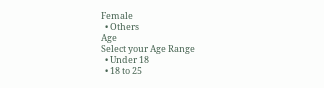Female
  • Others
Age
Select your Age Range
  • Under 18
  • 18 to 25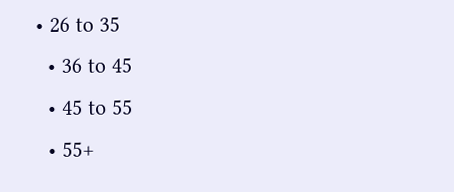• 26 to 35
  • 36 to 45
  • 45 to 55
  • 55+